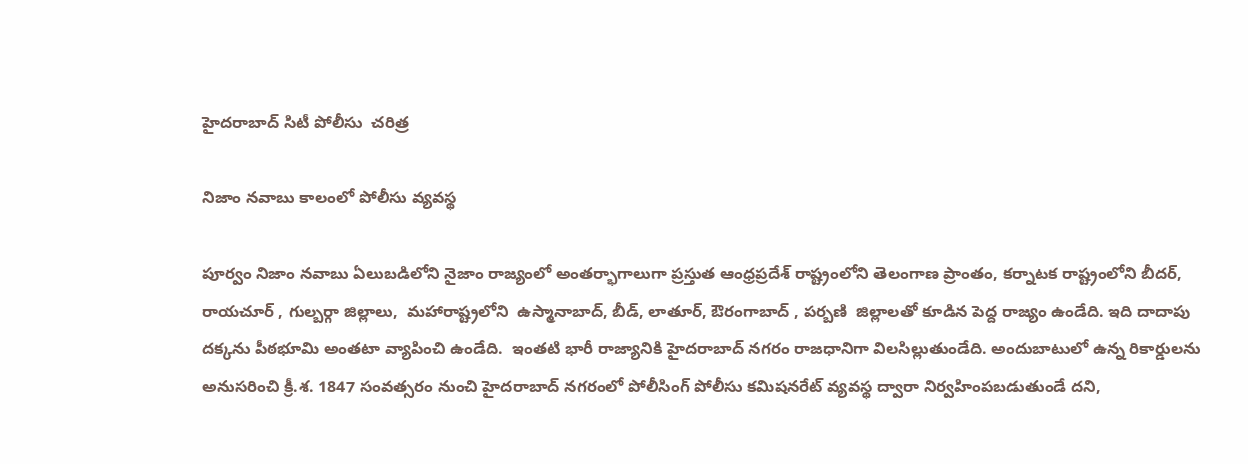హైదరాబాద్ సిటీ పోలీసు  చరిత్ర

నిజాం నవాబు కాలంలో పోలీసు వ్యవస్థ

పూర్వం నిజాం నవాబు ఏలుబడిలోని నైజాం రాజ్యంలో అంతర్భాగాలుగా ప్రస్తుత ఆంధ్రప్రదేశ్ రాష్ట్రంలోని తెలంగాణ ప్రాంతం, కర్నాటక రాష్ట్రంలోని బీదర్, రాయచూర్ , గుల్బర్గా జిల్లాలు,  మహారాష్ట్రలోని  ఉస్మానాబాద్, బీడ్, లాతూర్, ఔరంగాబాద్ , పర్బణి  జిల్లాలతో కూడిన పెద్ద రాజ్యం ఉండేది. ఇది దాదాపు దక్కను పీఠభూమి అంతటా వ్యాపించి ఉండేది.  ఇంతటి భారీ రాజ్యానికి హైదరాబాద్ నగరం రాజధానిగా విలసిల్లుతుండేది. అందుబాటులో ఉన్న రికార్డులను అనుసరించి క్రీ.శ. 1847 సంవత్సరం నుంచి హైదరాబాద్ నగరంలో పోలీసింగ్ పోలీసు కమిషనరేట్ వ్యవస్థ ద్వారా నిర్వహింపబడుతుండే దని,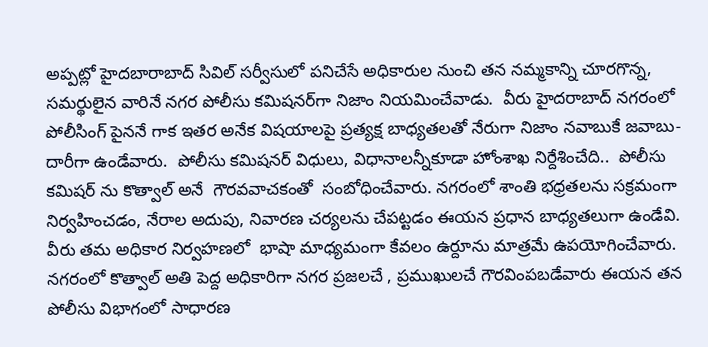అప్పట్లో హైదబారాబాద్ సివిల్ సర్వీసులో పనిచేసే అధికారుల నుంచి తన నమ్మకాన్ని చూరగొన్న, సమర్థులైన వారినే నగర పోలీసు కమిషనర్‌గా నిజాం నియమించేవాడు.  వీరు హైదరాబాద్ నగరంలో పోలీసింగ్ పైననే గాక ఇతర అనేక విషయాలపై ప్రత్యక్ష బాధ్యతలతో నేరుగా నిజాం నవాబుకే జవాబు-దారీగా ఉండేవారు.  పోలీసు కమిషనర్ విధులు, విధానాలన్నీకూడా హోంశాఖ నిర్దేశించేది..  పోలీసు కమిషర్ ను కొత్వాల్ అనే  గౌరవవాచకంతో  సంబోధించేవారు. నగరంలో శాంతి భధ్రతలను సక్రమంగా నిర్వహించడం, నేరాల అదుపు, నివారణ చర్యలను చేపట్టడం ఈయన ప్రధాన బాధ్యతలుగా ఉండేవి.  వీరు తమ అధికార నిర్వహణలో  భాషా మాధ్యమంగా కేవలం ఉర్దూను మాత్రమే ఉపయోగించేవారు.  నగరంలో కొత్వాల్ అతి పెద్ద అధికారిగా నగర ప్రజలచే , ప్రముఖులచే గౌరవింపబడేవారు ఈయన తన పోలీసు విభాగంలో సాధారణ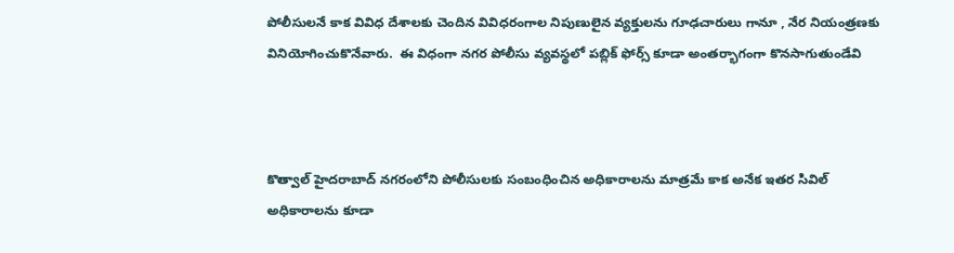పోలీసులనే కాక వివిధ దేశాలకు చెందిన వివిధరంగాల నిపుణులైన వ్యక్తులను గూఢచారులు గానూ , నేర నియంత్రణకు వినియోగించుకొనేవారు.  ఈ విధంగా నగర పోలీసు వ్యవస్థలో పబ్లిక్ ఫోర్స్ కూడా అంతర్భాగంగా కొనసాగుతుండేవి



కొత్వాల్ హైదరాబాద్ నగరంలోని పోలీసులకు సంబంధించిన అధికారాలను మాత్రమే కాక అనేక ఇతర సివిల్ అధికారాలను కూడా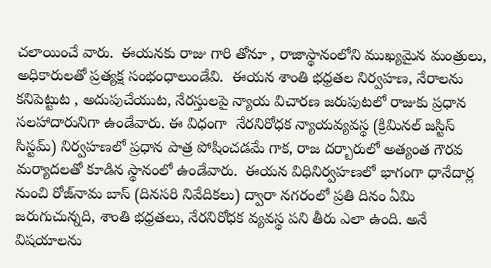చలాయించే వారు.  ఈయనకు రాజు గారి తోనూ , రాజాస్థానంలోని ముఖ్యమైన మంత్రులు, అధికారులతో ప్రత్యక్ష సంభంధాలుండేవి.  ఈయన శాంతి భధ్రతల నిర్వహణ, నేరాలను కనిపెట్టుట , అదుపుచేయుట, నేరస్తులపై న్యాయ విచారణ జరుపుటలో రాజుకు ప్రధాన సలహాదారునిగా ఉండేవారు. ఈ విధంగా  నేరనిరోధక న్యాయవ్యవస్థ (క్రిమినల్ జస్టిస్ సిస్టమ్) నిర్వహణలో ప్రధాన పాత్ర పోషించడమే గాక, రాజ దర్బారులో అత్యంత గౌరవ మర్యాదలతో కూడిన స్థానంలో ఉండేవారు.  ఈయన విధినిర్వహణలో భాగంగా ధానేదార్ల నుంచి రోజ్‌నామ బాస్ (దినసరి నివేదికలు) ద్వారా నగరంలో ప్రతి దినం ఏమి జరుగుచున్నది, శాంతి భధ్రతలు, నేరనిరోధక వ్యవస్థ పని తీరు ఎలా ఉంది. అనే విషయాలను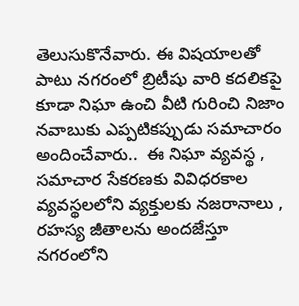తెలుసుకొనేవారు. ఈ విషయాలతో పాటు నగరంలో బ్రిటీషు వారి కదలికపై కూడా నిఘా ఉంచి వీటి గురించి నిజాం నవాబుకు ఎప్పటికప్పుడు సమాచారం అందించేవారు..  ఈ నిఘా వ్యవస్థ , సమాచార సేకరణకు వివిధరకాల వ్యవస్థలలోని వ్యక్తులకు నజరానాలు , రహస్య జీతాలను అందజేస్తూ నగరంలోని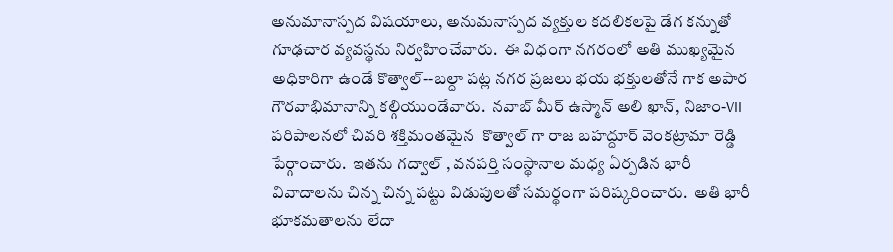అనుమానాస్పద విషయాలు, అనుమనాస్పద వ్యక్తుల కదలికలపై డేగ కన్నుతో గూఢచార వ్యవస్థను నిర్వహించేవారు.  ఈ విధంగా నగరంలో అతి ముఖ్యమైన అధికారిగా ఉండే కొత్వాల్--బల్దా పట్ల నగర ప్రజలు భయ భక్తులతోనే గాక అపార గౌరవాభిమానాన్ని కల్గియుండేవారు.  నవాబ్ మీర్ ఉస్మాన్ అలి ఖాన్, నిజాం-VII పరిపాలనలో చివరి శక్తిమంతమైన  కొత్వాల్ గా రాజ బహద్దూర్ వెంకట్రామా రెడ్డి పేర్గాంచారు.  ఇతను గద్వాల్ , వనపర్తి సంస్థానాల మధ్య ఏర్పడిన భారీ వివాదాలను చిన్న చిన్న పట్టు విడుపులతో సమర్థంగా పరిష్కరించారు.  అతి భారీ భూకమతాలను లేదా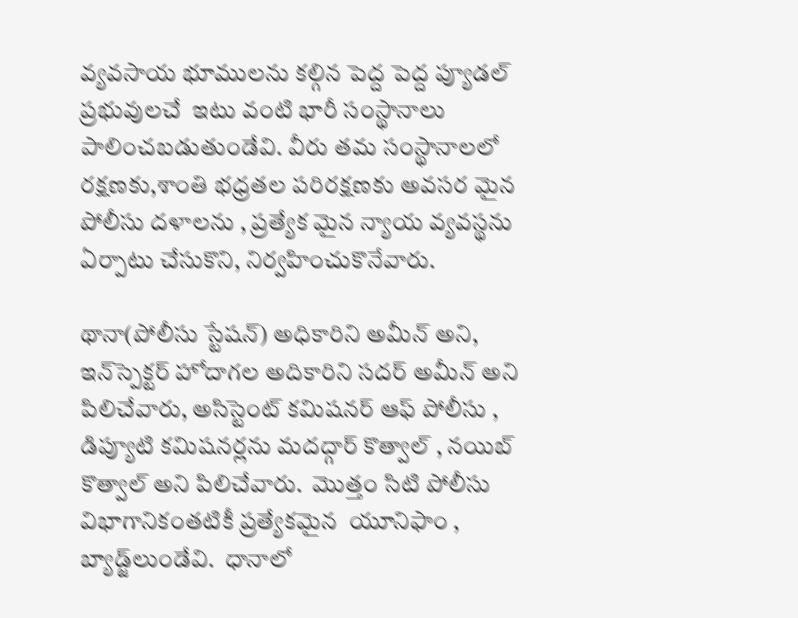వ్యవసాయ భూములను కల్గిన పెద్ద పెద్ద ప్యూడల్ ప్రభువులచే  ఇటు వంటి భారీ సంస్థానాలు పాలించబడుతుండేవి. వీరు తమ సంస్థానాలలో రక్షణకు,శాంతి భధ్రతల పరిరక్షణకు అవసర మైన పోలీసు దళాలను , ప్రత్యేక మైన న్యాయ వ్యవస్థను ఏర్పాటు చేసుకొని, నిర్వహించుకొనేవారు.

థానా(పోలీసు స్టేషన్) అధికారిని అమీన్ అని, ఇన్‌స్పెక్టర్ హోదాగల అదికారిని సదర్ అమీన్ అని పిలిచేవారు, అసిస్టెంట్ కమిషనర్ ఆఫ్ పోలీసు , డిప్యూటి కమిషనర్లను మదద్గార్ కొత్వాల్ , నయిబ్ కొత్వాల్ అని పిలిచేవారు.  మొత్తం సిటి పోలీసు విభాగానికంతటికీ ప్రత్యేకమైన  యూనిఫాం , బ్యాడ్జ్‌లుండేవి.  ధానాలో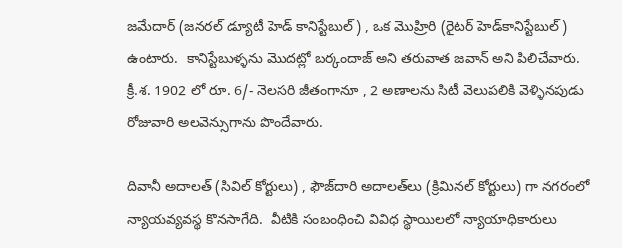జమేదార్ (జనరల్ డ్యూటీ హెడ్ కానిస్టేబుల్) , ఒక మొహ్రిరి (రైటర్ హెడ్‌కానిస్టేబుల్) ఉంటారు.  కానిస్టేబుళ్ళను మొదట్లో బర్కందాజ్ అని తరువాత జవాన్ అని పిలిచేవారు.  క్రీ.శ. 1902 లో రూ. 6/- నెలసరి జీతంగానూ , 2 అణాలను సిటీ వెలుపలికి వెళ్ళినపుడు రోజువారి అలవెన్సుగాను పొందేవారు.

దివానీ అదాలత్ (సివిల్ కోర్టులు) , ఫౌజ్‌దారి అదాలత్‌లు (క్రిమినల్ కోర్టులు) గా నగరంలో న్యాయవ్యవస్థ కొనసాగేది.  వీటికి సంబంధించి వివిధ స్థాయిలలో న్యాయాధికారులు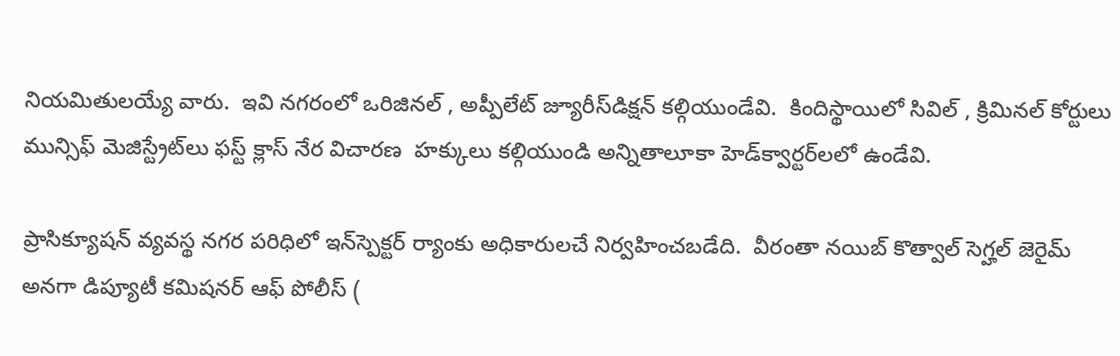నియమితులయ్యే వారు.  ఇవి నగరంలో ఒరిజినల్ , అప్పీలేట్ జ్యూరీస్‌డిక్షన్ కల్గియుండేవి.  కిందిస్థాయిలో సివిల్ , క్రిమినల్ కోర్టులు మున్సిఫ్ మెజిస్ట్రేట్‌లు ఫస్ట్ క్లాస్ నేర విచారణ  హక్కులు కల్గియుండి అన్నితాలూకా హెడ్‌క్వార్టర్‌లలో ఉండేవి.

ప్రాసిక్యూషన్ వ్యవస్థ నగర పరిధిలో ఇన్‌స్పెక్టర్ ర్యాంకు అధికారులచే నిర్వహించబడేది.  వీరంతా నయిబ్ కొత్వాల్ సెగ్హల్ జెరైమ్ అనగా డిప్యూటీ కమిషనర్ ఆఫ్ పోలీస్ (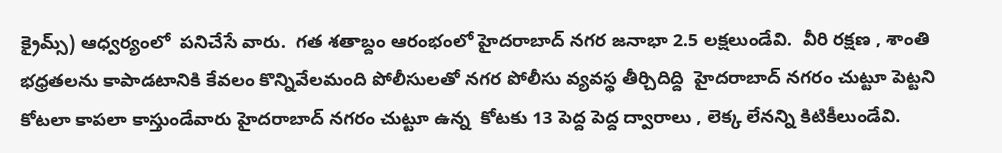క్రైమ్స్) ఆధ్వర్యంలో  పనిచేసే వారు.  గత శతాబ్దం ఆరంభంలో హైదరాబాద్ నగర జనాభా 2.5 లక్షలుండేవి.  వీరి రక్షణ , శాంతి భధ్రతలను కాపాడటానికి కేవలం కొన్నివేలమంది పోలీసులతో నగర పోలీసు వ్యవస్థ తీర్చిదిద్ది  హైదరాబాద్ నగరం చుట్టూ పెట్టని కోటలా కాపలా కాస్తుండేవారు హైదరాబాద్ నగరం చుట్టూ ఉన్న  కోటకు 13 పెద్ద పెద్ద ద్వారాలు , లెక్క లేనన్ని కిటికీలుండేవి.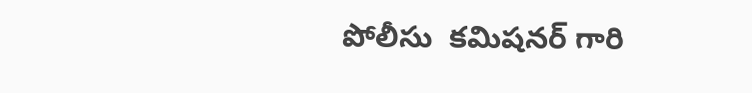పోలీసు  కమిషనర్ గారి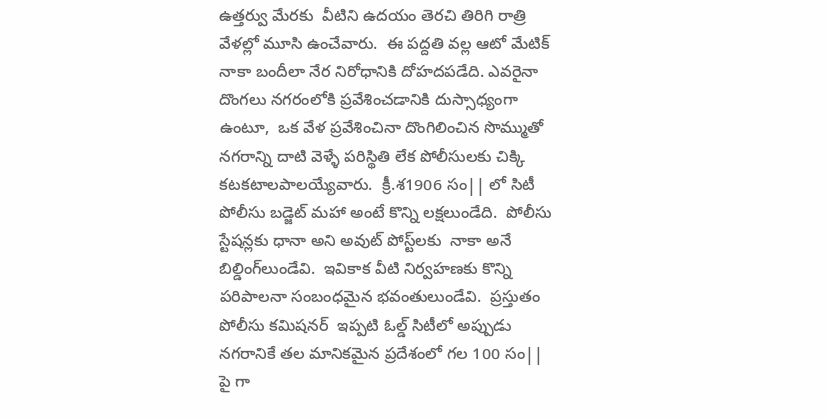ఉత్తర్వు మేరకు  వీటిని ఉదయం తెరచి తిరిగి రాత్రి వేళల్లో మూసి ఉంచేవారు.  ఈ పద్దతి వల్ల ఆటో మేటిక్ నాకా బందీలా నేర నిరోధానికి దోహదపడేది. ఎవరైనా దొంగలు నగరంలోకి ప్రవేశించడానికి దుస్సాధ్యంగా ఉంటూ,  ఒక వేళ ప్రవేశించినా దొంగిలించిన సొమ్ముతో నగరాన్ని దాటి వెళ్ళే పరిస్థితి లేక పోలీసులకు చిక్కి కటకటాలపాలయ్యేవారు.  క్రీ.శ1906 సం|| లో సిటీ పోలీసు బడ్జెట్ మహా అంటే కొన్ని లక్షలుండేది.  పోలీసు స్టేషన్లకు ధానా అని అవుట్ పోస్ట్‌లకు  నాకా అనే బిల్డింగ్‌లుండేవి.  ఇవికాక వీటి నిర్వహణకు కొన్ని పరిపాలనా సంబంధమైన భవంతులుండేవి.  ప్రస్తుతం పోలీసు కమిషనర్  ఇప్పటి ఓల్డ్ సిటీలో అప్పుడు నగరానికే తల మానికమైన ప్రదేశంలో గల 100 సం|| పై గా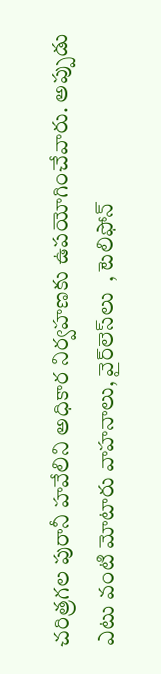చరిత్రగల పురానీ హవేలిని అధికార నిర్వహణకు ఉపయోగించేవారు. అప్పుడు ఎటు వంటి మోటారు వాహనాలు, వైర్‌లెస్‌లు  , టెలిఫోన్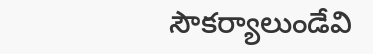సౌకర్యాలుండేవి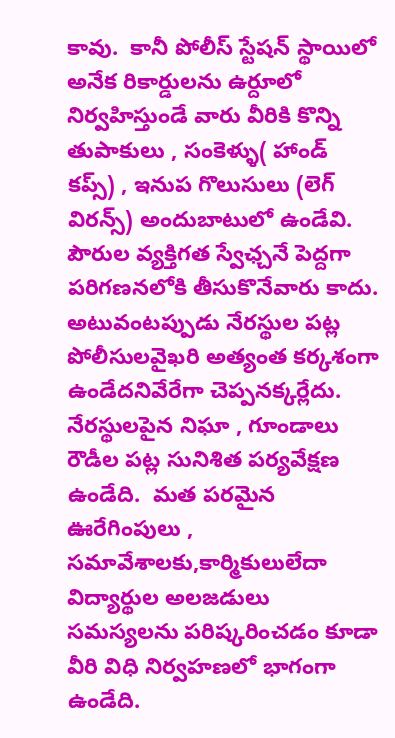కావు.  కానీ పోలీస్ స్టేషన్ స్థాయిలో అనేక రికార్డులను ఉర్దూలో నిర్వహిస్తుండే వారు వీరికి కొన్ని తుపాకులు , సంకెళ్ళు( హాండ్ కప్స్) , ఇనుప గొలుసులు (లెగ్ విరన్స్) అందుబాటులో ఉండేవి.  పౌరుల వ్యక్తిగత స్వేఛ్చనే పెద్దగా పరిగణనలోకి తీసుకొనేవారు కాదు.  అటువంటప్పుడు నేరస్థుల పట్ల పోలీసులవైఖరి అత్యంత కర్కశంగా ఉండేదనివేరేగా చెప్పనక్కర్లేదు.  నేరస్థులపైన నిఘా , గూండాలు రౌడీల పట్ల సునిశిత పర్యవేక్షణ ఉండేది.  మత పరమైన ఊరేగింపులు , సమావేశాలకు,కార్మికులులేదా విద్యార్థుల అలజడులు సమస్యలను పరిష్కరించడం కూడా వీరి విధి నిర్వహణలో భాగంగా ఉండేది.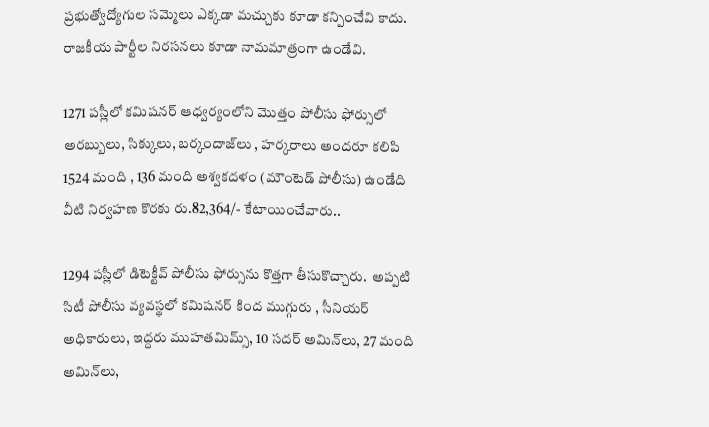ప్రభుత్వోద్యోగుల సమ్మెలు ఎక్కడా మచ్చుకు కూడా కన్పించేవి కాదు.  రాజకీయ పార్టీల నిరసనలు కూడా నామమాత్రంగా ఉండేవి.

1271 పస్లీలో కమిషనర్ ఆధ్వర్యంలోని మొత్తం పోలీసు ఫోర్సులో అరబ్బులు, సిక్కులు, బర్కందాజ్‌లు , హర్కరాలు అందరూ కలిపి 1524 మంది , 136 మంది అశ్వకదళం (మౌంటెడ్ పోలీసు) ఉండేది వీటి నిర్వహణ కొరకు రు.82,364/- కేటాయించేవారు..

1294 పస్లీలో డిటెక్టీవ్ పోలీసు ఫోర్సును కొత్తగా తీసుకొచ్చారు.  అప్పటి సిటీ పోలీసు వ్యవస్థలో కమిషనర్ కింద ముగ్గురు , సీనియర్ అధికారులు, ఇద్దరు ముహతమిమ్స్, 10 సదర్ అమిన్‌లు, 27 మంది అమిన్‌లు,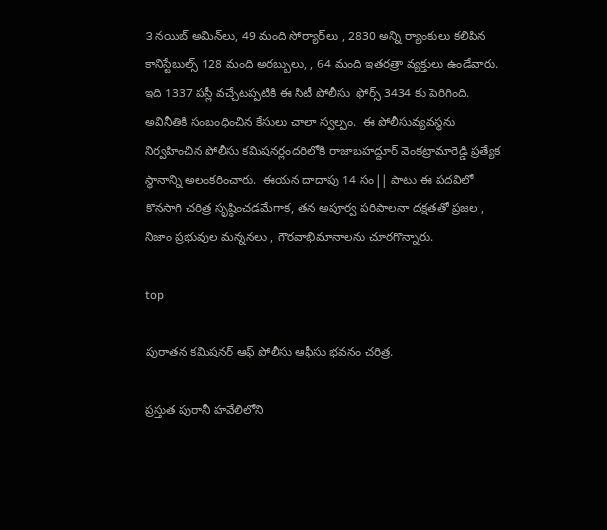౩ నయిబ్ అమిన్‌లు, 49 మంది సోర్యార్‌లు , 2830 అన్ని ర్యాంకులు కలిపిన కానిస్టేబుల్స్ 128 మంది అరబ్బులు, , 64 మంది ఇతరత్రా వ్యక్తులు ఉండేవారు.  ఇది 1337 పస్లీ వచ్చేటప్పటికి ఈ సిటీ పోలీసు  ఫోర్స్ 3434 కు పెరిగింది.  అవినీతికి సంబంధించిన కేసులు చాలా స్వల్పం.  ఈ పోలీసువ్యవస్థను నిర్వహించిన పోలీసు కమిషనర్లందరిలోకి రాజాబహద్దూర్ వెంకట్రామారెడ్డి ప్రత్యేక స్థానాన్ని అలంకరించారు.  ఈయన దాదాపు 14 సం|| పాటు ఈ పదవిలో కొనసాగి చరిత్ర సృష్ఠించడమేగాక, తన అపూర్వ పరిపాలనా దక్షతతో ప్రజల , నిజాం ప్రభువుల మన్ననలు , గౌరవాభిమానాలను చూరగొన్నారు.

top

పురాతన కమిషనర్ ఆఫ్ పోలీసు ఆఫీసు భవనం చరిత్ర.

ప్రస్తుత పురానీ హవేలిలోని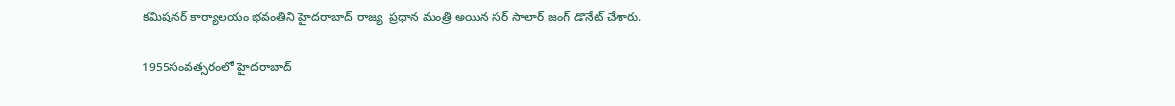కమిషనర్ కార్యాలయం భవంతిని హైదరాబాద్ రాజ్య  ప్రధాన మంత్రి అయిన సర్ సాలార్ జంగ్ డొనేట్ చేశారు.

1955సంవత్సరంలో హైదరాబాద్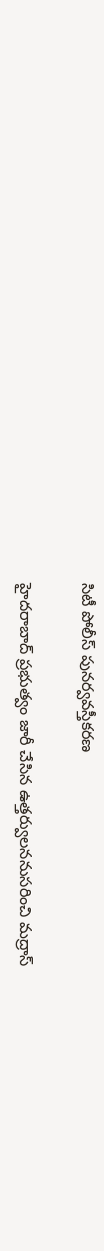సిటీ పోలీస్ పునర్వవస్తీకరణ

హైదరాబాద్ ప్రభుత్వం జారీ చేసిన ఉత్తర్వులననుసరించి మద్రాస్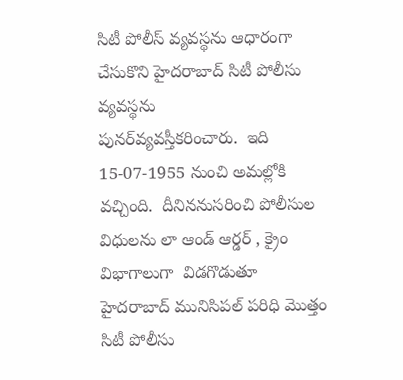సిటీ పోలీస్ వ్యవస్థను ఆధారంగా చేసుకొని హైదరాబాద్ సిటీ పోలీసు వ్యవస్థను       పునర్‌వ్యవస్తీకరించారు.  ఇది  15-07-1955 నుంచి అమల్లోకి వచ్చింది.  దీనిననుసరించి పోలీసుల విధులను లా ఆండ్ ఆర్డర్ , క్రైం విభాగాలుగా  విడగొడుతూ హైదరాబాద్ మునిసిపల్ పరిధి మొత్తం సిటీ పోలీసు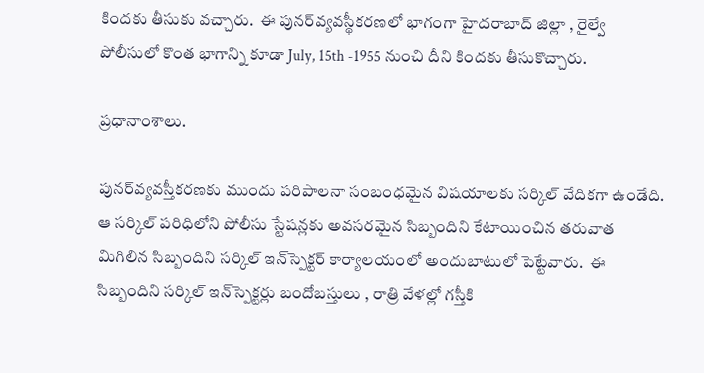కిందకు తీసుకు వచ్చారు.  ఈ పునర్‌వ్యవస్థీకరణలో భాగంగా హైదరాబాద్ జిల్లా , రైల్వే పోలీసులో కొంత భాగాన్ని కూడా July, 15th -1955 నుంచి దీని కిందకు తీసుకొచ్చారు.

ప్రధానాంశాలు.

పునర్‌వ్యవస్తీకరణకు ముందు పరిపాలనా సంబంధమైన విషయాలకు సర్కిల్ వేదికగా ఉండేది.  ఆ సర్కిల్ పరిధిలోని పోలీసు స్టేషన్లకు అవసరమైన సిబ్బందిని కేటాయించిన తరువాత మిగిలిన సిబ్బందిని సర్కిల్ ఇన్‌స్పెక్టర్ కార్యాలయంలో అందుబాటులో పెట్టేవారు.  ఈ సిబ్బందిని సర్కిల్ ఇన్‌స్పెక్టర్లు బందోబస్తులు , రాత్రి వేళల్లో గస్తీకి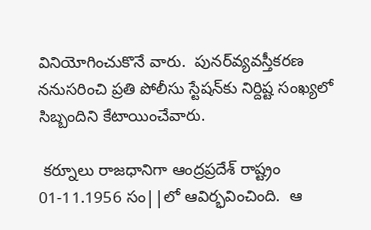వినియోగించుకొనే వారు.  పునర్‌వ్యవస్తీకరణ ననుసరించి ప్రతి పోలీసు స్టేషన్‌కు నిర్దిష్ట సంఖ్యలో సిబ్బందిని కేటాయించేవారు.

 కర్నూలు రాజధానిగా ఆంద్రప్రదేశ్ రాష్ట్రం 01-11.1956 సం||లో ఆవిర్భవించింది.  ఆ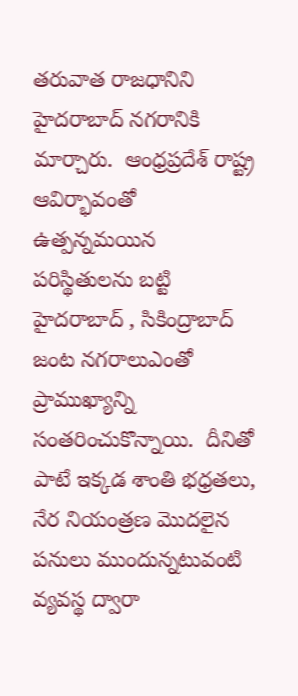తరువాత రాజధానిని హైదరాబాద్ నగరానికి మార్చారు.  ఆంధ్రప్రదేశ్ రాష్ట్ర ఆవిర్భావంతో ఉత్పన్నమయిన పరిస్థితులను బట్టి హైదరాబాద్ , సికింద్రాబాద్ జంట నగరాలుఎంతో ప్రాముఖ్యాన్ని సంతరించుకొన్నాయి.  దీనితో పాటే ఇక్కడ శాంతి భధ్రతలు, నేర నియంత్రణ మొదలైన పనులు ముందున్నటువంటి వ్యవస్థ ద్వారా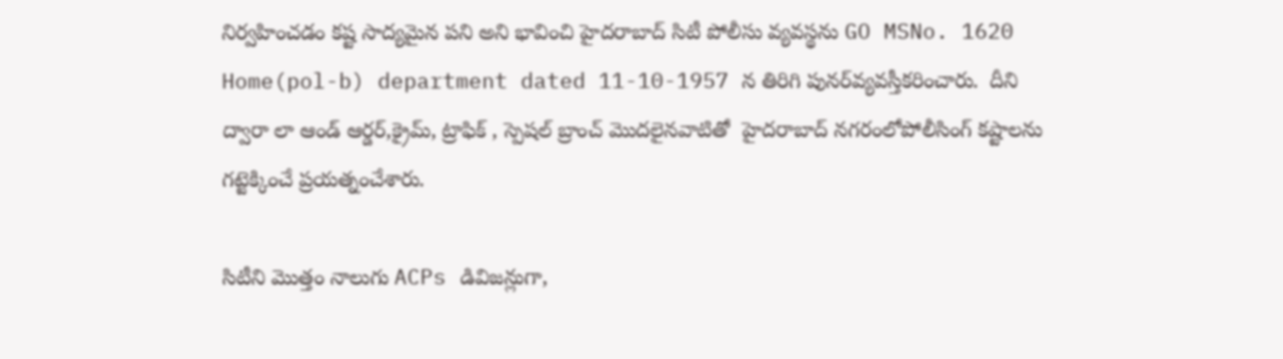నిర్వహించడం కష్ట సాద్యమైన పని అని భావించి హైదరాబాద్ సిటీ పోలీసు వ్యవస్థను GO MSNo. 1620 Home(pol-b) department dated 11-10-1957 న తిరిగి పునర్‌వ్యవస్తీకరించారు.  దీని ద్వారా లా ఆండ్ ఆర్డర్,క్రైమ్, ట్రాఫిక్ , స్పెషల్ బ్రాంచ్ మొదలైనవాటితో  హైదరాబాద్ నగరంలోపోలీసింగ్ కష్టాలను గట్టెక్కించే ప్రయత్నంచేశారు.

సిటీని మొత్తం నాలుగు ACPs డివిజన్లుగా,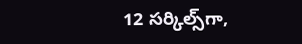12 సర్కిల్స్‌గా,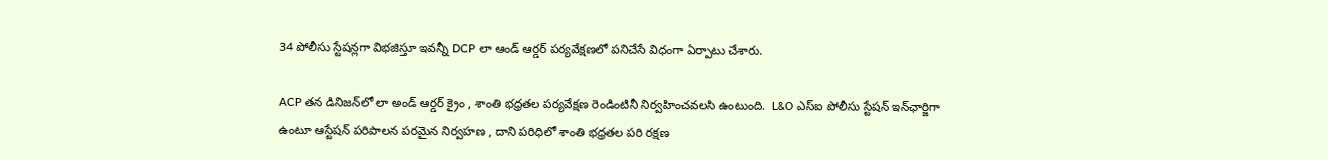34 పోలీసు స్టేషన్లగా విభజిస్తూ ఇవన్నీ DCP లా ఆండ్ ఆర్డర్ పర్యవేక్షణలో పనిచేసే విధంగా ఏర్పాటు చేశారు.

ACP తన డినిజన్‌లో లా అండ్ ఆర్డర్ క్రైం , శాంతి భధ్రతల పర్యవేక్షణ రెండింటినీ నిర్వహించవలసి ఉంటుంది.  L&O ఎస్ఐ పోలీసు స్టేషన్ ఇన్‌ఛార్జిగా  ఉంటూ ఆస్టేషన్ పరిపాలన పరమైన నిర్వహణ , దాని పరిధిలో శాంతి భధ్రతల పరి రక్షణ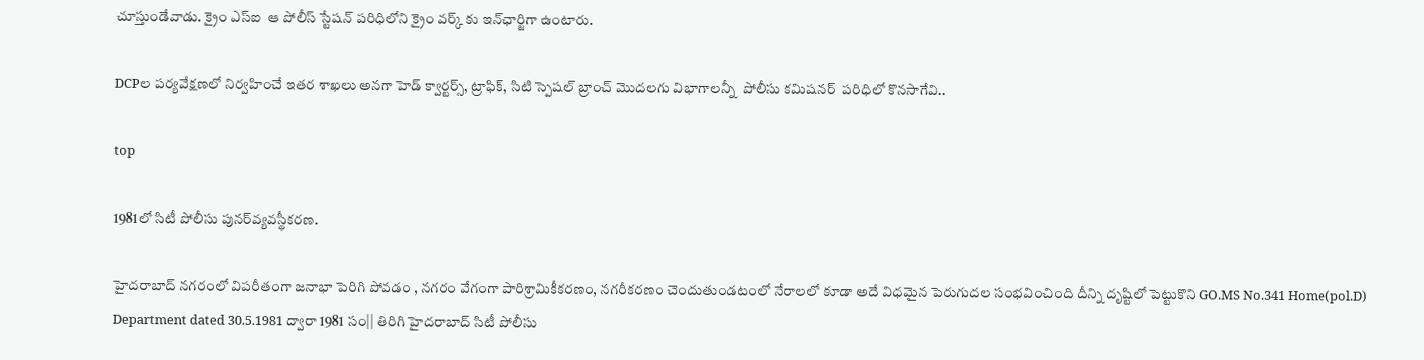చూస్తుండేవాడు. క్రైం ఎస్ఐ  ఆ పోలీస్ స్టేషన్ పరిధిలోని క్రైం వర్క్ కు ఇన్‌ఛార్జిగా ఉంటారు.

DCPల పర్యవేక్షణలో నిర్వహించే ఇతర శాఖలు అనగా హెడ్ క్వార్టర్స్, ట్రాఫిక్, సిటి స్పెషల్ బ్రాంచ్ మొదలగు విభాగాలన్నీ  పోలీసు కమిషనర్  పరిధిలో కొనసాగేవి..

top

1981లో సిటీ పోలీసు పునర్‌వ్యవస్థీకరణ.

హైదరాబాద్ నగరంలో విపరీతంగా జనాభా పెరిగి పోవడం , నగరం వేగంగా పారిశ్రామికీకరణం, నగరీకరణం చెందుతుండటంలో నేరాలలో కూడా అదే విధమైన పెరుగుదల సంభవించింది దీన్ని దృష్టిలో పెట్టుకొని GO.MS No.341 Home(pol.D) Department dated 30.5.1981 ద్వారా 1981 సం|| తిరిగి హైదరాబాద్ సిటీ పోలీసు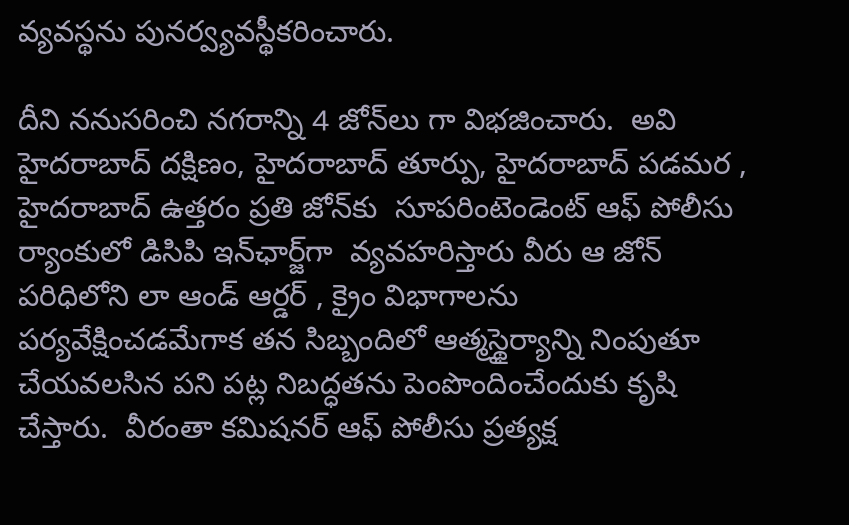వ్యవస్థను పునర్వ్యవస్థీకరించారు.

దీని ననుసరించి నగరాన్ని 4 జోన్‌లు గా విభజించారు.  అవి హైదరాబాద్ దక్షిణం, హైదరాబాద్ తూర్పు, హైదరాబాద్ పడమర , హైదరాబాద్ ఉత్తరం ప్రతి జోన్‌కు  సూపరింటెండెంట్ ఆఫ్ పోలీసు ర్యాంకులో డిసిపి ఇన్‌ఛార్జ్‌గా  వ్యవహరిస్తారు వీరు ఆ జోన్ పరిధిలోని లా ఆండ్ ఆర్డర్ , క్రైం విభాగాలను పర్యవేక్షించడమేగాక తన సిబ్బందిలో ఆత్మస్థైర్యాన్ని నింపుతూ చేయవలసిన పని పట్ల నిబద్ధతను పెంపొందించేందుకు కృషి చేస్తారు.  వీరంతా కమిషనర్ ఆఫ్ పోలీసు ప్రత్యక్ష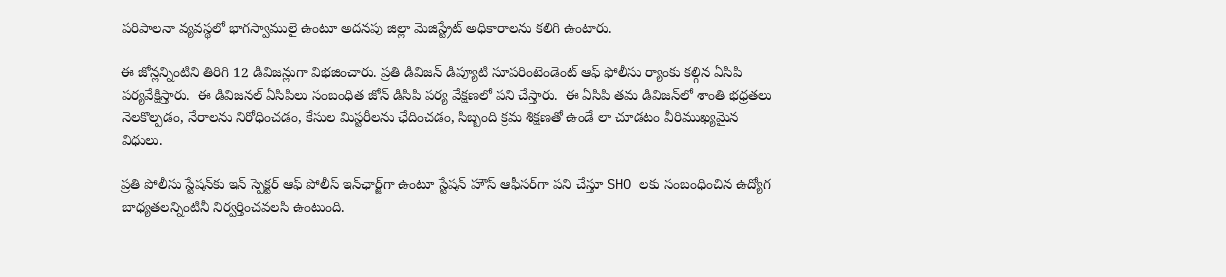పరిపాలనా వ్యవస్థలో భాగస్వాములై ఉంటూ అదనపు జిల్లా మెజిస్ట్రేట్ అధికారాలను కలిగి ఉంటారు.

ఈ జోన్లన్నింటిని తిరిగి 12 డివిజన్లుగా విభజించారు. ప్రతి డివిజన్ డిప్యూటి సూపరింటెండెంట్ ఆఫ్ ఫోలీసు ర్యాంకు కల్గిన ఏసిపి పర్యవేక్షిస్తారు.  ఈ డివిజనల్ ఏసిపిలు సంబంధిత జోన్ డిసిపి పర్య వేక్షణలో పని చేస్తారు.  ఈ ఏసిపి తమ డివిజన్‌లో శాంతి భధ్రతలు నెలకొల్పడం, నేరాలను నిరోధించడం, కేసుల మిస్టరీలను ఛేదించడం, సిబ్బంది క్రమ శిక్షణతో ఉండే లా చూడటం వీరిముఖ్యమైన విధులు.

ప్రతి పోలీసు స్టేషన్‌కు ఇన్ స్పెక్టర్ ఆఫ్ పోలీస్ ఇన్‌ఛార్జ్‌గా ఉంటూ స్టేషన్ హౌస్ ఆఫీసర్‌గా పని చేస్తూ SHO లకు సంబంధించిన ఉద్యోగ బాధ్యతలన్నింటినీ నిర్వర్తించవలసి ఉంటుంది.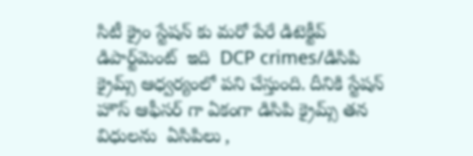సిటీ క్రైం స్టేషన్ కు మరో పేరే డిటెక్టీవ్ డిపార్ట్‌మెంట్  ఇది  DCP crimes/డిసిపి క్రైమ్స్ ఆధ్వర్యంలో పని చేస్తుంది. దీనికి స్టేషన్ హౌస్ ఆఫీసర్ గా ఏకంగా డిసిపి క్రైమ్స్ తన విధులను  ఏసిపిలు ,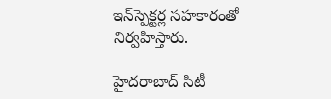ఇన్‌స్పెక్టర్ల సహకారంతో నిర్వహిస్తారు.

హైదరాబాద్ సిటీ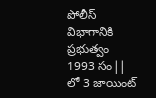పోలీస్ విభాగానికి ప్రభుత్వం 1993 సం|| లో 3 జాయింట్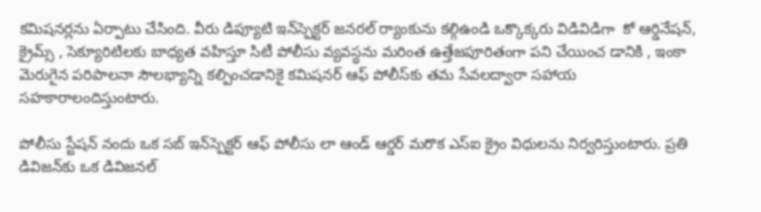కమిషనర్లను ఏర్పాటు చేసింది. వీరు డిప్యూటి ఇన్‌స్పెక్టర్ జనరల్ ర్యాంకును కల్గిఉండి ఒక్కొక్కరు విడివిడిగా  కో ఆర్డినేషన్, క్రైమ్స్ , సెక్యూరిటిలకు బాధ్యత వహిస్తూ సిటీ పోలీసు వ్యవస్థను మరింత ఉత్తేజపూరితంగా పని చేయించ డానికి , ఇంకా మెరుగైన పరిపాలనా సౌలభ్యాన్ని కల్పించడానికై కమిషనర్ ఆఫ్ పోలీస్‌కు తమ సేవలద్వారా సహాయ సహకారాలందిస్తుంటారు.

పోలీసు స్టేషన్ నందు ఒక సబ్ ఇన్‌స్పెక్టర్ ఆఫ్ పోలీసు లా ఆండ్ ఆర్డర్ మరొక ఎస్ఐ క్రైం విధులను నిర్వరిస్తుంటారు. ప్రతి డివిజన్‌కు ఒక డివిజనల్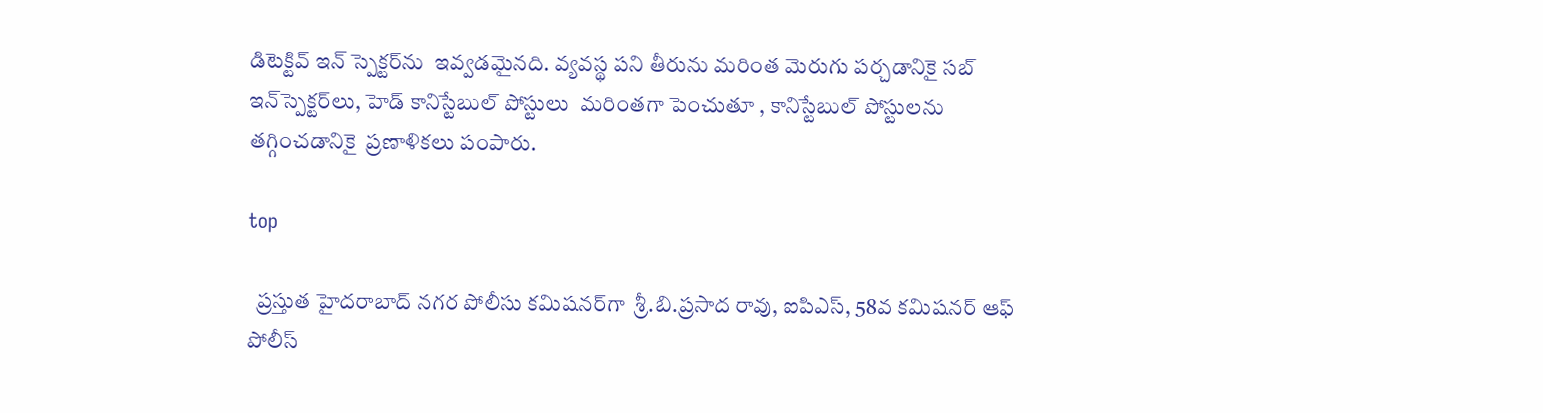డిటెక్టివ్ ఇన్ స్పెక్టర్‌ను  ఇవ్వడమైనది. వ్యవస్థ పని తీరును మరింత మెరుగు పర్చడానికై సబ్ ఇన్‌స్పెక్టర్‌లు, హెడ్ కానిస్టేబుల్ పోస్టులు  మరింతగా పెంచుతూ , కానిస్టేబుల్ పోస్టులను తగ్గించడానికై  ప్రణాళికలు పంపారు.

top

  ప్రస్తుత హైదరాబాద్ నగర పోలీసు కమిషనర్‌గా  శ్రీ.బి.ప్రసాద రావు, ఐపిఎస్, 58వ కమిషనర్ ఆఫ్ పోలీస్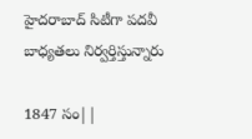హైదరాబాద్ సిటీగా పదవీ బాధ్యతలు నిర్వర్తిస్తున్నారు

1847 సం||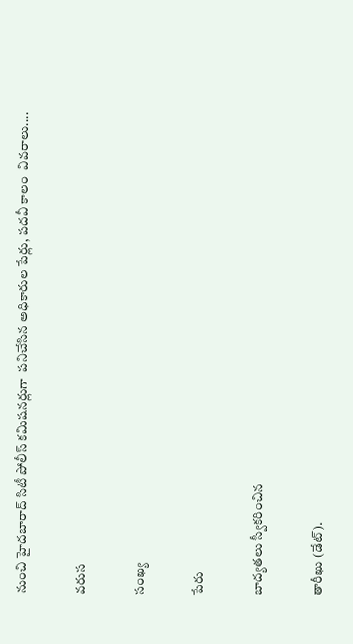నుంచి హైదబారాద్ సిటీ పోలీస్ కమిషనర్లుగా  పనిచేసిన అధికారుల పేర్లు, పదవీ కాలం  వివరాలు....

వరుస

సంఖ్య

పేరు

బాద్యతలు స్వీకరించిన

తారీఖు (డేట్).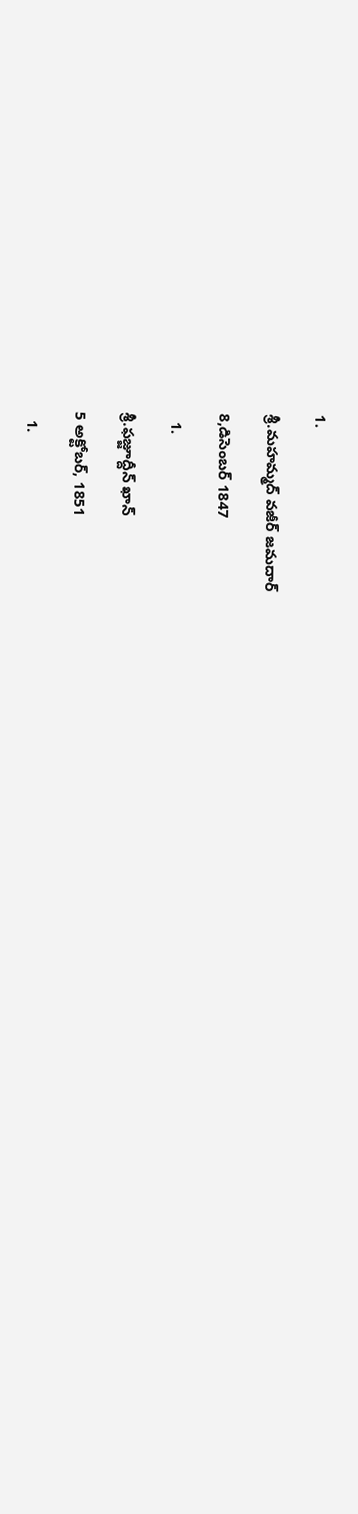1.

శ్రీ.మహమ్మద్ వజీర్ జమదార్

8,డిసెంబర్ 1847

  1.

శ్రీ.ఫజ్జూద్దీన్ ఖాన్

5 అక్టోబర్, 1851

  1.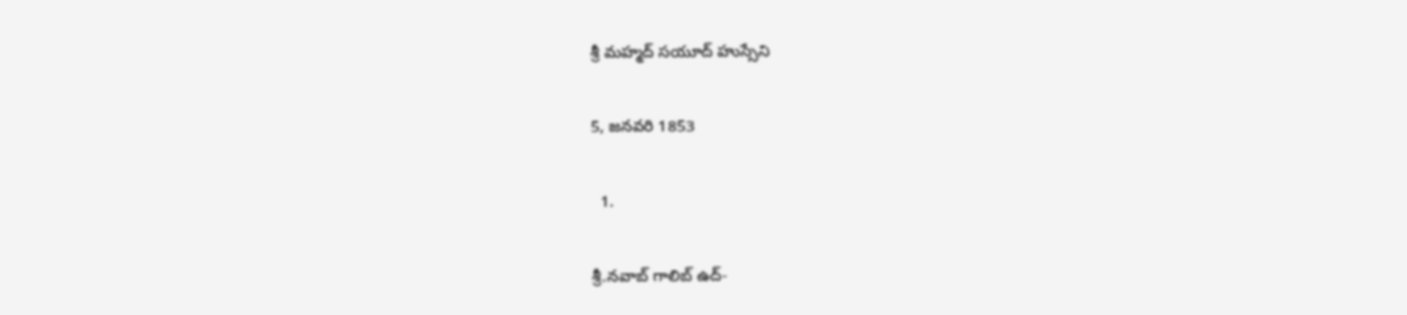శ్రీ మహ్మద్ సయూద్ హుస్సేని

5, జనవరి 1853

  1.

శ్రీ.నవాబ్ గాలిబ్ ఉద్-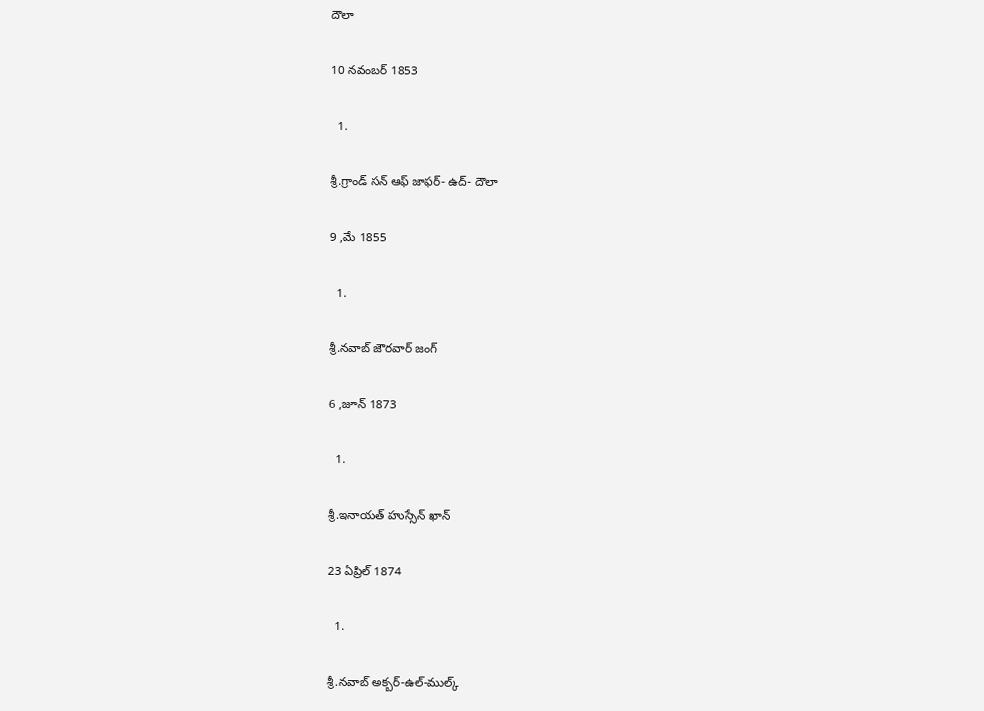దౌలా

10 నవంబర్ 1853

  1.

శ్రీ.గ్రాండ్ సన్ ఆఫ్ జాఫర్- ఉద్- దౌలా

9 ,మే 1855

  1.

శ్రీ.నవాబ్ జౌరవార్ జంగ్

6 ,జూన్ 1873

  1.

శ్రీ.ఇనాయత్ హుస్సేన్ ఖాన్

23 ఏప్రిల్ 1874

  1.

శ్రీ.నవాబ్ అక్బర్-ఉల్-ముల్క్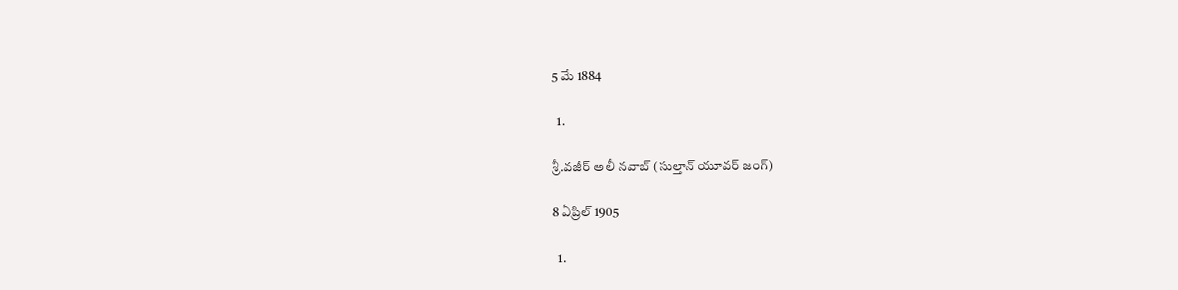5 మే 1884

  1.

శ్రీ.వజీర్ అలీ నవాబ్ (సుల్తాన్ యూవర్ జంగ్)

8 ఏప్రిల్ 1905

  1.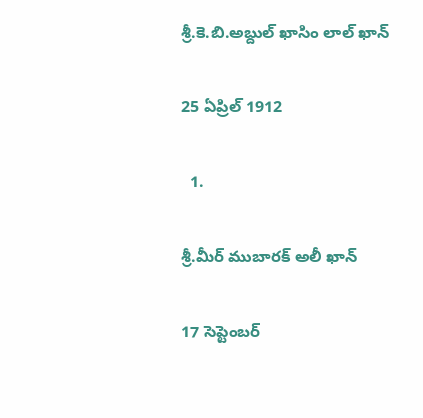శ్రీ.కె.బి.అబ్దుల్ ఖాసిం లాల్ ఖాన్

25 ఏప్రిల్ 1912

  1.

శ్రీ.మీర్ ముబారక్ అలీ ఖాన్

17 సెప్టెంబర్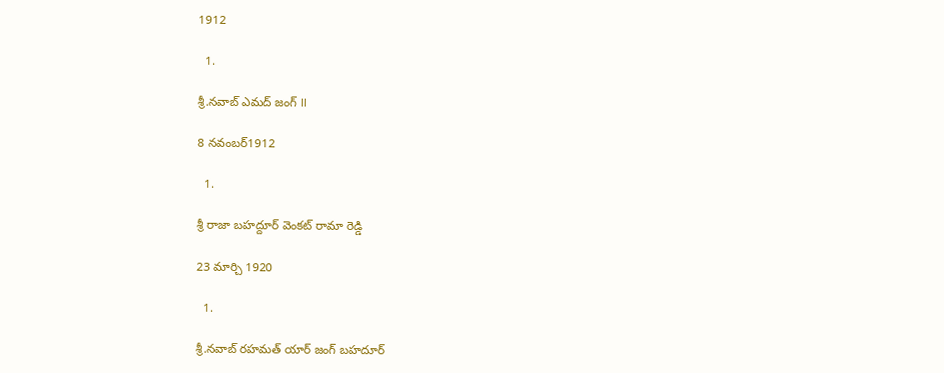1912

  1.

శ్రీ.నవాబ్ ఎమద్ జంగ్ II

8 నవంబర్1912

  1.

శ్రీ రాజా బహద్దూర్ వెంకట్ రామా రెడ్డి

23 మార్చి 1920

  1.

శ్రీ.నవాబ్ రహమత్ యార్ జంగ్ బహదూర్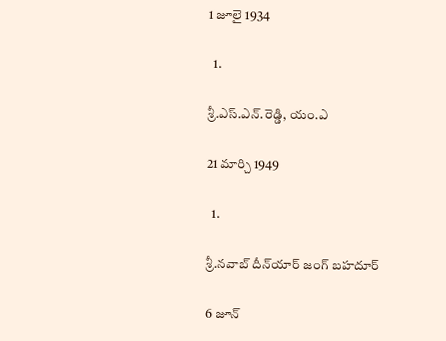1 జూలై 1934

  1.

శ్రీ.ఎస్.ఎన్.రెడ్డి, యం.ఎ

21 మార్చి 1949

  1.

శ్రీ.నవాబ్ దీన్‌యార్ జంగ్ బహదూర్

6 జూన్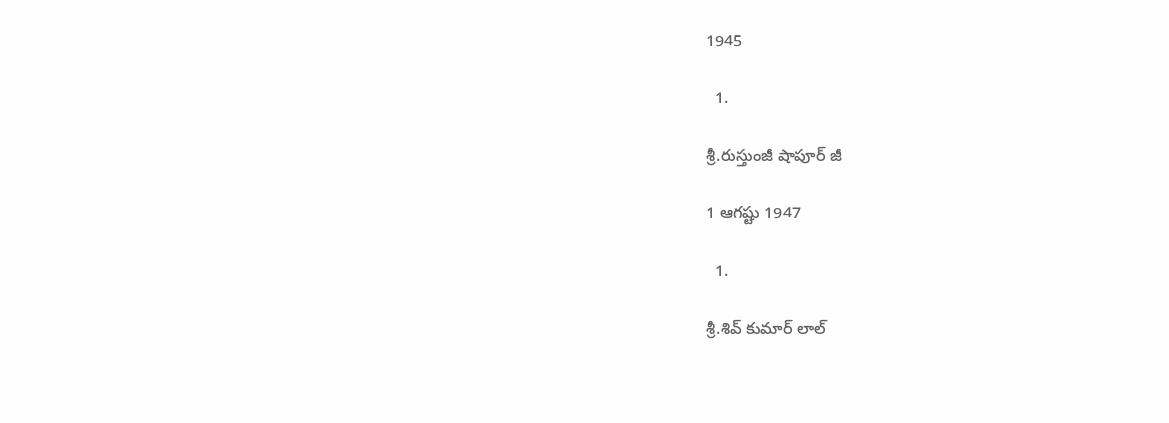1945

  1.

శ్రీ.రుస్తుంజీ షాపూర్ జీ

1 ఆగష్టు 1947

  1.

శ్రీ.శివ్ కుమార్ లాల్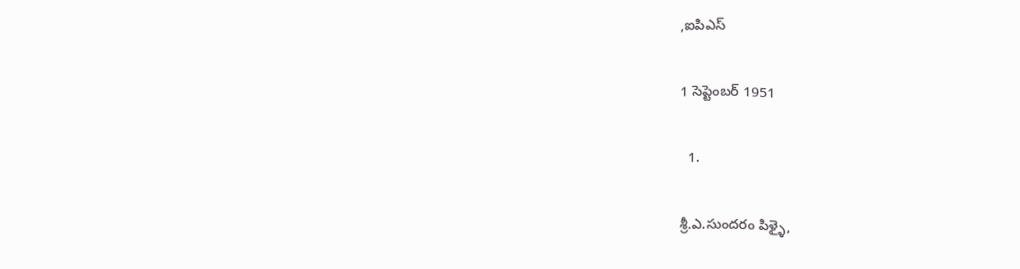,ఐపిఎస్

1 సెప్టెంబర్ 1951

  1.

శ్రీ.ఎ.సుందరం పిళ్ళై,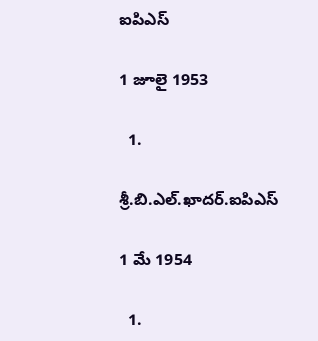ఐపిఎస్

1 జూలై 1953

  1.

శ్రీ.బి.ఎల్.ఖాదర్.ఐపిఎస్

1 మే 1954

  1.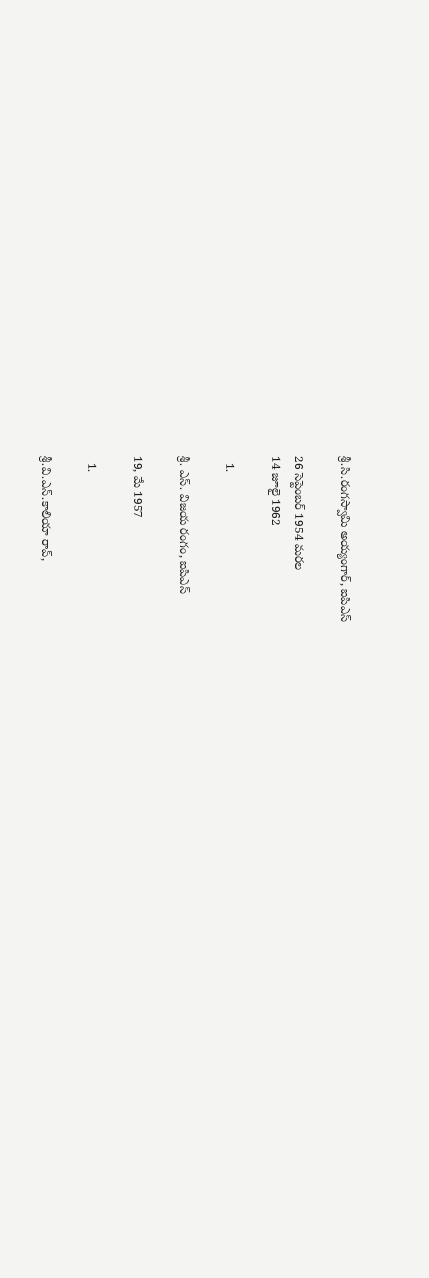శ్రీ.సి.రంగస్వామి అయ్యంగార్, ఐపిఎస్

26 సెప్టెంబర్ 1954 మరల
14 జూలై 1962

  1.

శ్రీ. ఎస్. విజయ రంగం, ఐపిఎస్

19, మే 1957

  1.

శ్రీ.వి.ఎన్.కాలియా రావ్,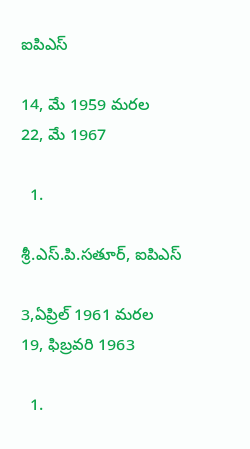ఐపిఎస్

14, మే 1959 మరల
22, మే 1967

  1.

శ్రీ.ఎస్.పి.సతూర్, ఐపిఎస్

3,ఏప్రిల్ 1961 మరల
19, ఫిబ్రవరి 1963

  1.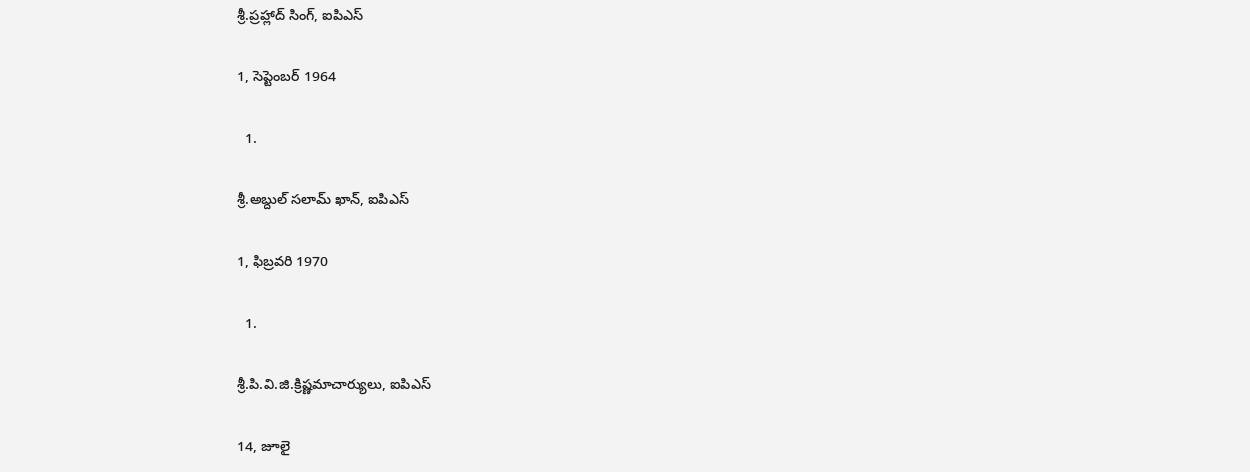శ్రీ.ప్రహ్లాద్ సింగ్, ఐపిఎస్

1, సెప్టెంబర్ 1964

  1.

శ్రీ.అబ్దుల్ సలామ్ ఖాన్, ఐపిఎస్

1, ఫిబ్రవరి 1970

  1.

శ్రీ.పి.వి.జి.క్రిష్ణమాచార్యులు, ఐపిఎస్

14, జూలై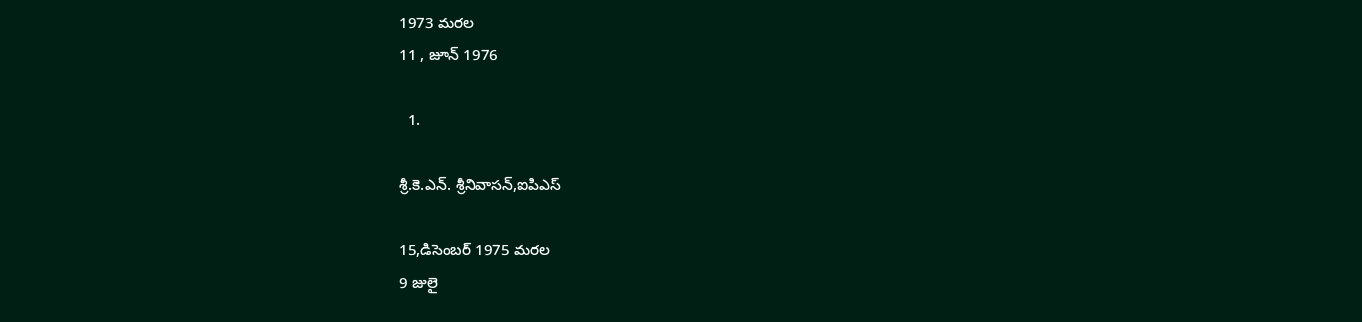1973 మరల
11 , జూన్ 1976

  1.

శ్రీ.కె.ఎన్. శ్రీనివాసన్,ఐపిఎస్

15,డిసెంబర్ 1975 మరల
9 జులై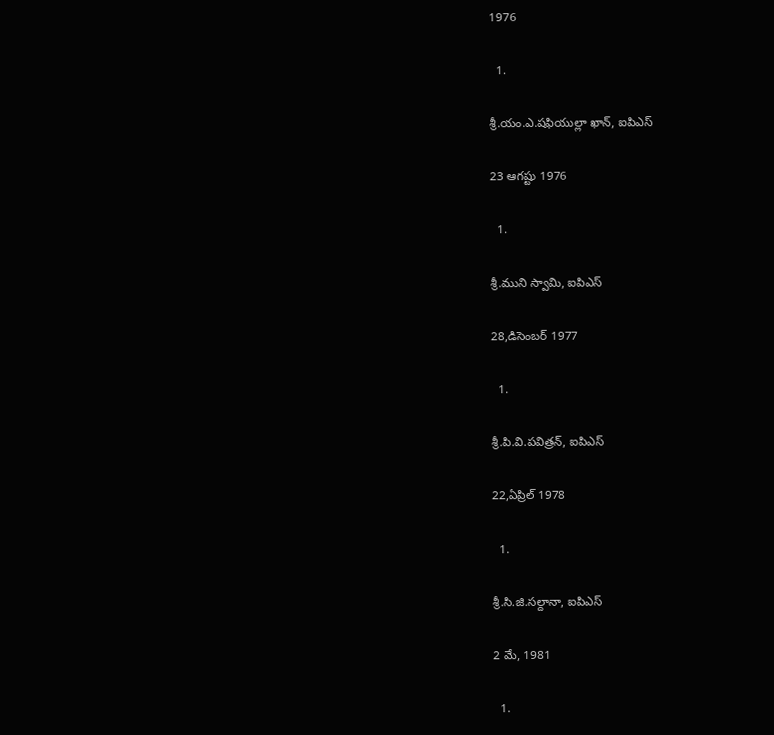1976

  1.

శ్రీ.యం.ఎ.షఫియుల్లా ఖాన్, ఐపిఎస్

23 ఆగష్టు 1976

  1.

శ్రీ.ముని స్వామి, ఐపిఎస్

28,డిసెంబర్ 1977

  1.

శ్రీ.పి.వి.పవిత్రన్, ఐపిఎస్

22,ఏప్రిల్ 1978

  1.

శ్రీ.సి.జి.సల్దానా, ఐపిఎస్

2 మే, 1981

  1.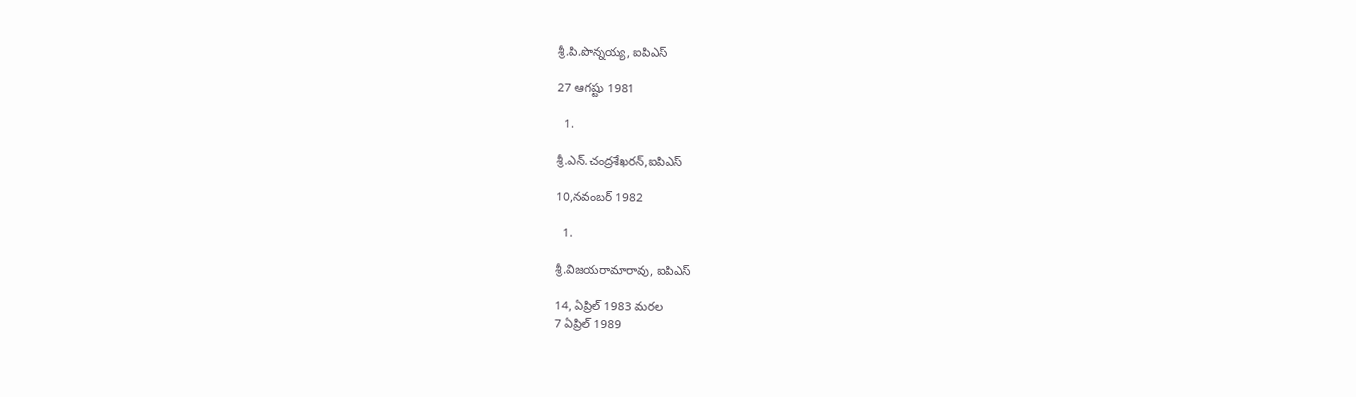శ్రీ.పి.పొన్నయ్య, ఐపిఎస్

27 ఆగష్టు 1981

  1.

శ్రీ.ఎన్.చంద్రశేఖరన్,ఐపిఎస్

10,నవంబర్ 1982

  1.

శ్రీ.విజయరామారావు, ఐపిఎస్

14, ఏప్రిల్ 1983 మరల
7 ఏప్రిల్ 1989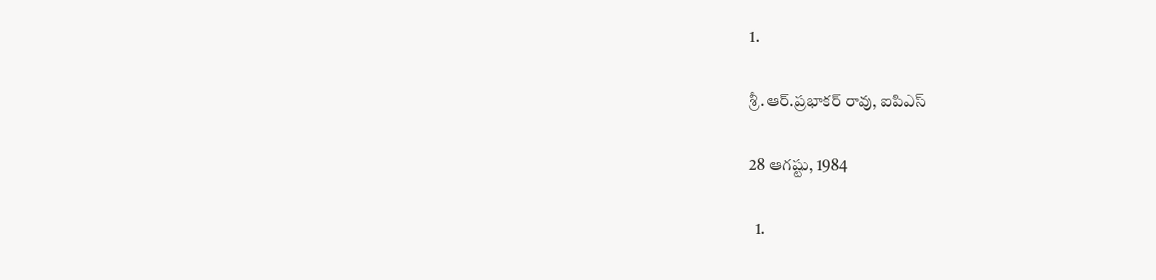1.

శ్రీ.ఆర్.ప్రభాకర్ రావు, ఐపిఎస్

28 ఆగష్టు, 1984

  1.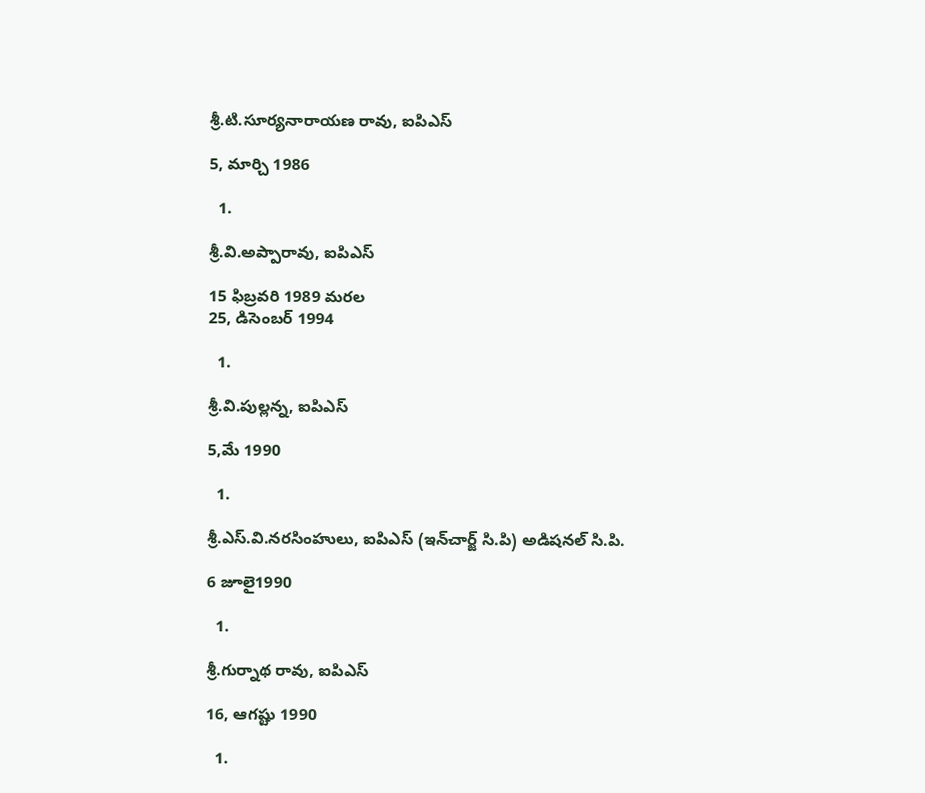శ్రీ.టి.సూర్యనారాయణ రావు, ఐపిఎస్

5, మార్చి 1986

  1.

శ్రీ.వి.అప్పారావు, ఐపిఎస్

15 ఫిబ్రవరి 1989 మరల
25, డిసెంబర్ 1994

  1.

శ్రీ.వి.పుల్లన్న, ఐపిఎస్

5,మే 1990

  1.

శ్రీ.ఎస్.వి.నరసింహులు, ఐపిఎస్ (ఇన్‌చార్జ్ సి.పి) అడిషనల్ సి.పి.

6 జూలై1990

  1.

శ్రీ.గుర్నాథ రావు, ఐపిఎస్

16, ఆగష్టు 1990

  1.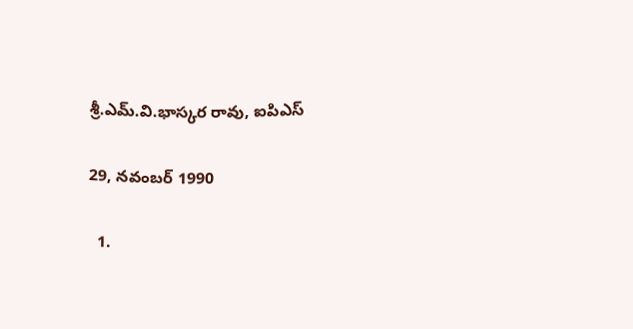శ్రీ.ఎమ్.వి.భాస్కర రావు, ఐపిఎస్

29, నవంబర్ 1990

  1.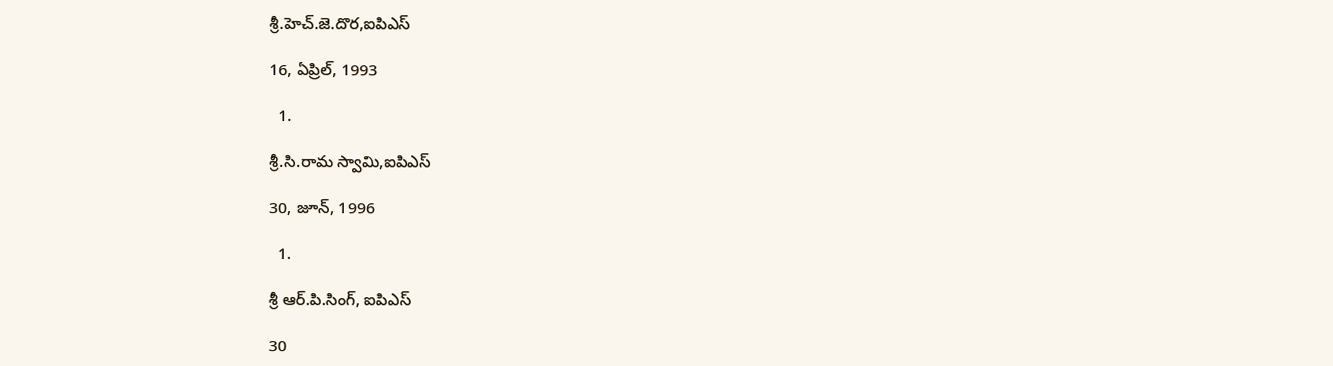శ్రీ.హెచ్.జె.దొర,ఐపిఎస్

16, ఏప్రిల్, 1993

  1.

శ్రీ.సి.రామ స్వామి,ఐపిఎస్

30, జూన్, 1996

  1.

శ్రీ ఆర్.పి.సింగ్, ఐపిఎస్

30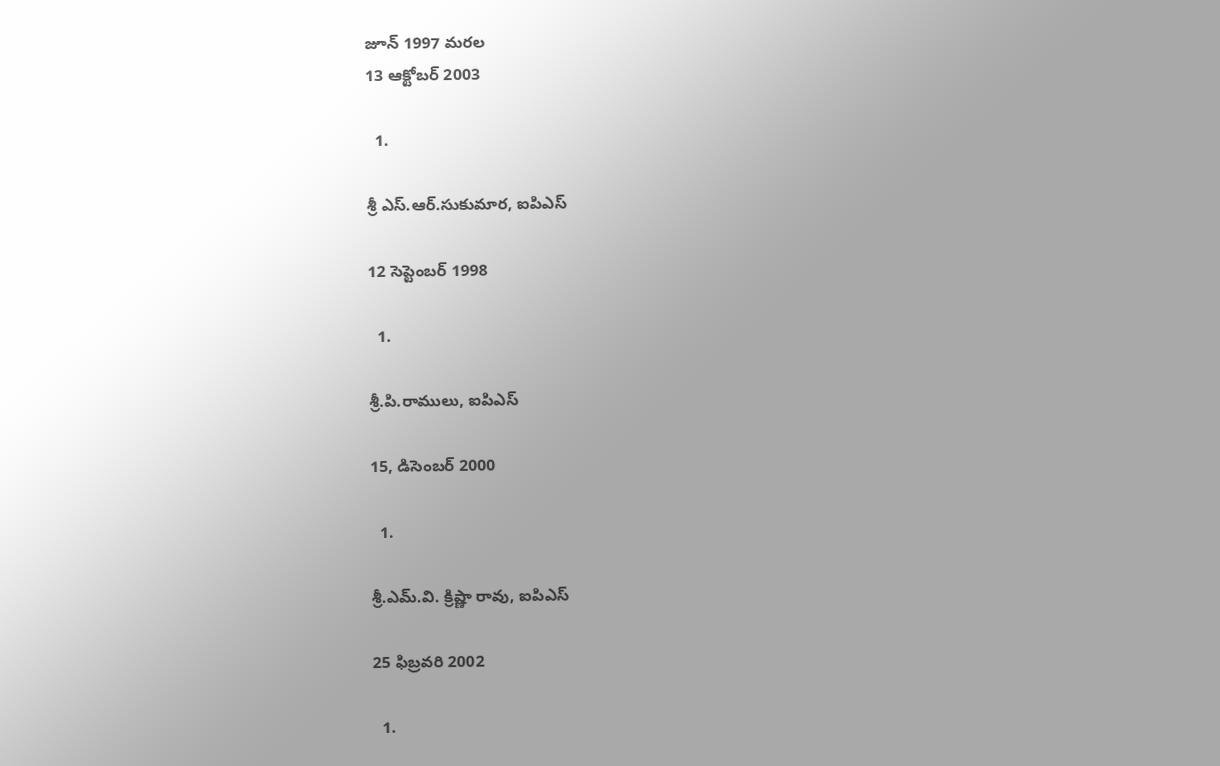జూన్ 1997 మరల
13 ఆక్టోబర్ 2003

  1.

శ్రీ ఎస్.ఆర్.సుకుమార, ఐపిఎస్

12 సెప్టెంబర్ 1998

  1.

శ్రీ.పి.రాములు, ఐపిఎస్

15, డిసెంబర్ 2000

  1.

శ్రీ.ఎమ్.వి. క్రిష్ణా రావు, ఐపిఎస్

25 ఫిబ్రవరి 2002

  1.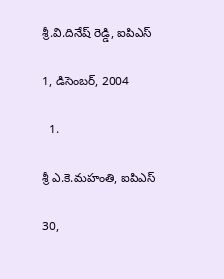శ్రీ.వి.దినేష్ రెడ్డి, ఐపిఎస్

1, డిసెంబర్, 2004

  1.

శ్రీ ఎ.కె.మహంతి, ఐపిఎస్

30,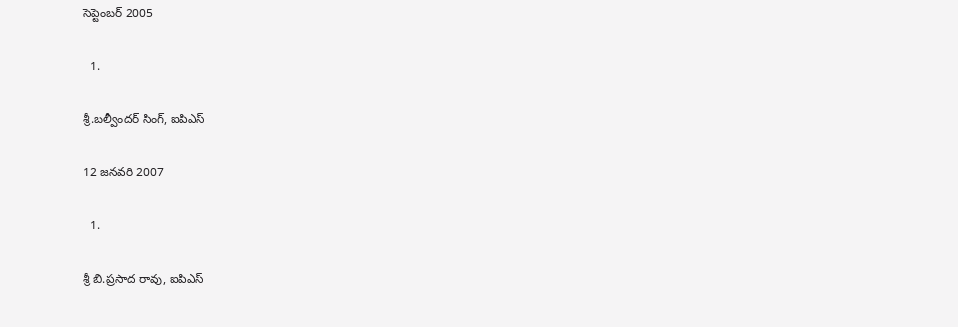సెప్టెంబర్ 2005

  1.

శ్రీ.బల్వీందర్ సింగ్, ఐపిఎస్

12 జనవరి 2007

  1.

శ్రీ బి.ప్రసాద రావు, ఐపిఎస్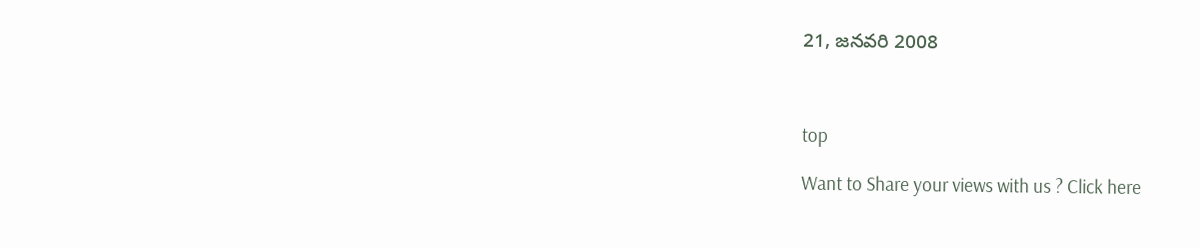21, జనవరి 2008



top

Want to Share your views with us ? Click here